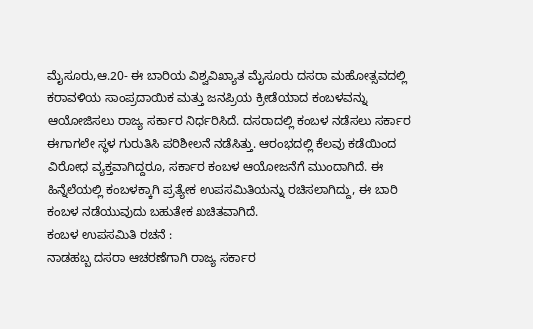ಮೈಸೂರು,ಆ.20- ಈ ಬಾರಿಯ ವಿಶ್ವವಿಖ್ಯಾತ ಮೈಸೂರು ದಸರಾ ಮಹೋತ್ಸವದಲ್ಲಿ ಕರಾವಳಿಯ ಸಾಂಪ್ರದಾಯಿಕ ಮತ್ತು ಜನಪ್ರಿಯ ಕ್ರೀಡೆಯಾದ ಕಂಬಳವನ್ನು ಆಯೋಜಿಸಲು ರಾಜ್ಯ ಸರ್ಕಾರ ನಿರ್ಧರಿಸಿದೆ. ದಸರಾದಲ್ಲಿ ಕಂಬಳ ನಡೆಸಲು ಸರ್ಕಾರ ಈಗಾಗಲೇ ಸ್ಥಳ ಗುರುತಿಸಿ ಪರಿಶೀಲನೆ ನಡೆಸಿತ್ತು. ಆರಂಭದಲ್ಲಿ ಕೆಲವು ಕಡೆಯಿಂದ ವಿರೋಧ ವ್ಯಕ್ತವಾಗಿದ್ದರೂ, ಸರ್ಕಾರ ಕಂಬಳ ಆಯೋಜನೆಗೆ ಮುಂದಾಗಿದೆ. ಈ ಹಿನ್ನೆಲೆಯಲ್ಲಿ ಕಂಬಳಕ್ಕಾಗಿ ಪ್ರತ್ಯೇಕ ಉಪಸಮಿತಿಯನ್ನು ರಚಿಸಲಾಗಿದ್ದು, ಈ ಬಾರಿ ಕಂಬಳ ನಡೆಯುವುದು ಬಹುತೇಕ ಖಚಿತವಾಗಿದೆ.
ಕಂಬಳ ಉಪಸಮಿತಿ ರಚನೆ :
ನಾಡಹಬ್ಬ ದಸರಾ ಆಚರಣೆಗಾಗಿ ರಾಜ್ಯ ಸರ್ಕಾರ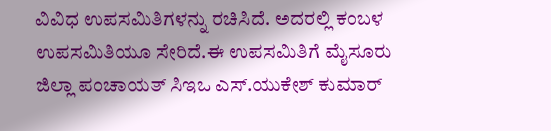ವಿವಿಧ ಉಪಸಮಿತಿಗಳನ್ನು ರಚಿಸಿದೆ. ಅದರಲ್ಲಿ ಕಂಬಳ ಉಪಸಮಿತಿಯೂ ಸೇರಿದೆ.ಈ ಉಪಸಮಿತಿಗೆ ಮೈಸೂರು ಜಿಲ್ಲಾ ಪಂಚಾಯತ್ ಸಿಇಒ ಎಸ್.ಯುಕೇಶ್ ಕುಮಾರ್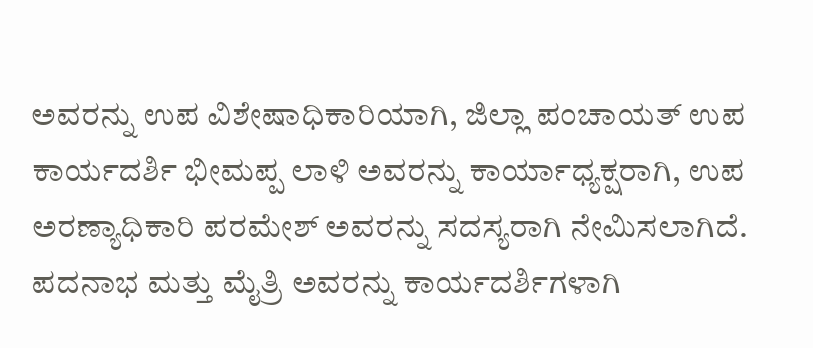ಅವರನ್ನು ಉಪ ವಿಶೇಷಾಧಿಕಾರಿಯಾಗಿ, ಜಿಲ್ಲಾ ಪಂಚಾಯತ್ ಉಪ ಕಾರ್ಯದರ್ಶಿ ಭೀಮಪ್ಪ ಲಾಳಿ ಅವರನ್ನು ಕಾರ್ಯಾಧ್ಯಕ್ಷರಾಗಿ, ಉಪ ಅರಣ್ಯಾಧಿಕಾರಿ ಪರಮೇಶ್ ಅವರನ್ನು ಸದಸ್ಯರಾಗಿ ನೇಮಿಸಲಾಗಿದೆ. ಪದನಾಭ ಮತ್ತು ಮೈತ್ರಿ ಅವರನ್ನು ಕಾರ್ಯದರ್ಶಿಗಳಾಗಿ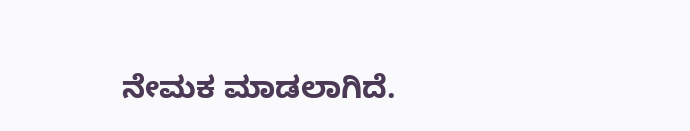ನೇಮಕ ಮಾಡಲಾಗಿದೆ.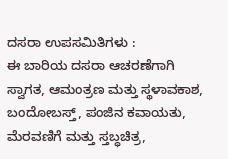ದಸರಾ ಉಪಸಮಿತಿಗಳು :
ಈ ಬಾರಿಯ ದಸರಾ ಆಚರಣೆಗಾಗಿ ಸ್ವಾಗತ, ಆಮಂತ್ರಣ ಮತ್ತು ಸ್ಥಳಾವಕಾಶ, ಬಂದೋಬಸ್ತ್, ಪಂಜಿನ ಕವಾಯತು, ಮೆರವಣಿಗೆ ಮತ್ತು ಸ್ತಬ್ಧಚಿತ್ರ,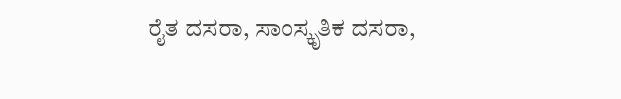ರೈತ ದಸರಾ, ಸಾಂಸ್ಕೃತಿಕ ದಸರಾ,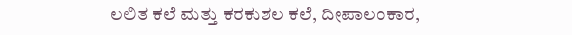ಲಲಿತ ಕಲೆ ಮತ್ತು ಕರಕುಶಲ ಕಲೆ, ದೀಪಾಲಂಕಾರ,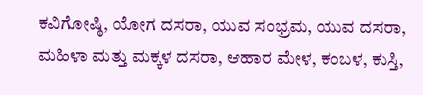ಕವಿಗೋಷ್ಠಿ, ಯೋಗ ದಸರಾ, ಯುವ ಸಂಭ್ರಮ, ಯುವ ದಸರಾ, ಮಹಿಳಾ ಮತ್ತು ಮಕ್ಕಳ ದಸರಾ, ಆಹಾರ ಮೇಳ, ಕಂಬಳ, ಕುಸ್ತಿ,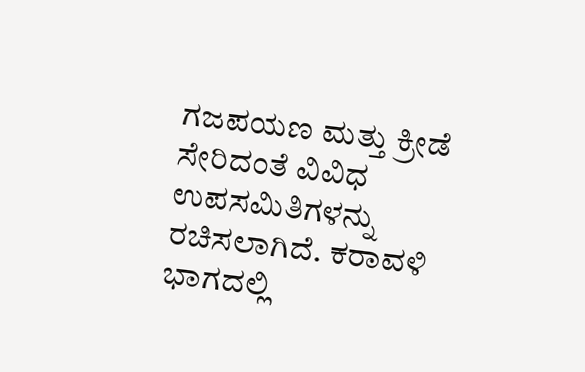ಗಜಪಯಣ ಮತ್ತು ಕ್ರೀಡೆ ಸೇರಿದಂತೆ ವಿವಿಧ ಉಪಸಮಿತಿಗಳನ್ನು ರಚಿಸಲಾಗಿದೆ. ಕರಾವಳಿ ಭಾಗದಲ್ಲಿ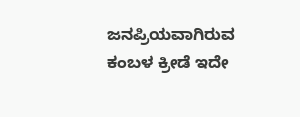ಜನಪ್ರಿಯವಾಗಿರುವ ಕಂಬಳ ಕ್ರೀಡೆ ಇದೇ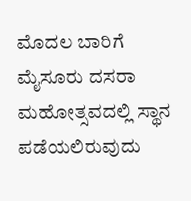ಮೊದಲ ಬಾರಿಗೆ ಮೈಸೂರು ದಸರಾ ಮಹೋತ್ಸವದಲ್ಲಿ ಸ್ಥಾನ ಪಡೆಯಲಿರುವುದು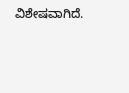ವಿಶೇಷವಾಗಿದೆ.